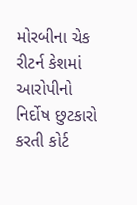મોરબીના ચેક રીટર્ન કેશમાં આરોપીનો નિર્દોષ છુટકારો કરતી કોર્ટ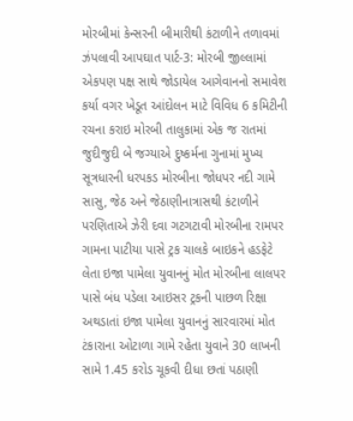મોરબીમાં કેન્સરની બીમારીથી કંટાળીને તળાવમાં ઝંપલાવી આપઘાત પાર્ટ-3: મોરબી જીલ્લામાં એકપણ પક્ષ સાથે જોડાયેલ આગેવાનનો સમાવેશ કર્યા વગર ખેડૂત આંદોલન માટે વિવિધ 6 કમિટીની રચના કરાઇ મોરબી તાલુકામાં એક જ રાતમાં જુદીજુદી બે જગ્યાએ દુષ્કર્મના ગુનામાં મુખ્ય સૂત્રધારની ધરપકડ મોરબીના જોધપર નદી ગામે સાસુ, જેઠ અને જેઠાણીનાત્રાસથી કંટાળીને પરણિતાએ ઝેરી દવા ગટગટાવી મોરબીના રામપર ગામના પાટીયા પાસે ટ્રક ચાલકે બાઇકને હડફેટે લેતા ઇજા પામેલા યુવાનનું મોત મોરબીના લાલપર પાસે બંધ પડેલા આઇસર ટ્રકની પાછળ રિક્ષા અથડાતાં ઇજા પામેલા યુવાનનું સારવારમાં મોત ટંકારાના ઓટાળા ગામે રહેતા યુવાને 30 લાખની સામે 1.45 કરોડ ચૂકવી દીધા છતાં પઠાણી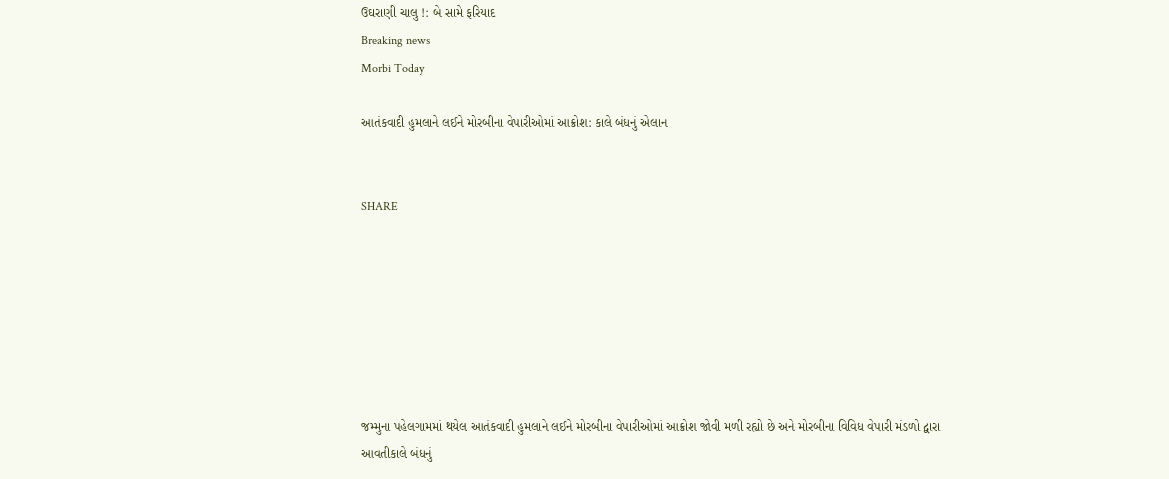ઉઘરાણી ચાલુ !: બે સામે ફરિયાદ
Breaking news
Morbi Today

આતંકવાદી હુમલાને લઈને મોરબીના વેપારીઓમાં આક્રોશ: કાલે બંધનું એલાન


SHARE







જમ્મુના પહેલગામમાં થયેલ આતંકવાદી હુમલાને લઈને મોરબીના વેપારીઓમાં આક્રોશ જોવી મળી રહ્યો છે અને મોરબીના વિવિધ વેપારી મંડળો દ્વારા આવતીકાલે બંધનું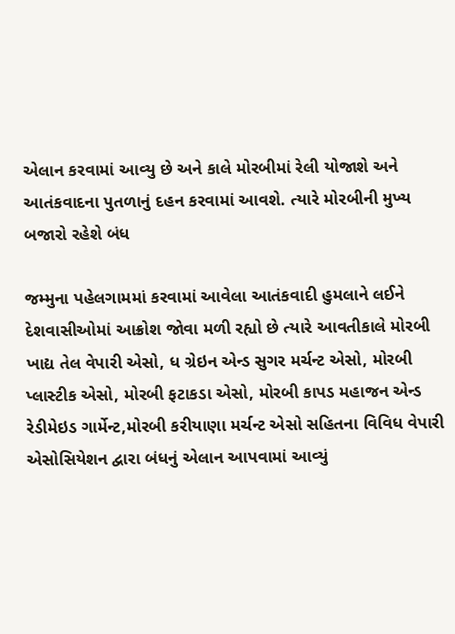એલાન કરવામાં આવ્યુ છે અને કાલે મોરબીમાં રેલી યોજાશે અને આતંકવાદના પુતળાનું દહન કરવામાં આવશે. ત્યારે મોરબીની મુખ્ય બજારો રહેશે બંધ

જમ્મુના પહેલગામમાં કરવામાં આવેલા આતંકવાદી હુમલાને લઈને દેશવાસીઓમાં આક્રોશ જોવા મળી રહ્યો છે ત્યારે આવતીકાલે મોરબી ખાદ્ય તેલ વેપારી એસો, ધ ગ્રેઇન એન્ડ સુગર મર્ચન્ટ એસો, મોરબી પ્લાસ્ટીક એસો, મોરબી ફટાકડા એસો, મોરબી કાપડ મહાજન એન્ડ રેડીમેઇડ ગાર્મેન્ટ,મોરબી કરીયાણા મર્ચન્ટ એસો સહિતના વિવિધ વેપારી એસોસિયેશન દ્વારા બંધનું એલાન આપવામાં આવ્યું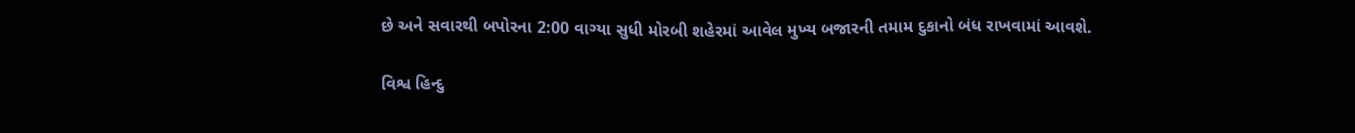છે અને સવારથી બપોરના 2:00 વાગ્યા સુધી મોરબી શહેરમાં આવેલ મુખ્ય બજારની તમામ દુકાનો બંધ રાખવામાં આવશે.

વિશ્વ હિન્દુ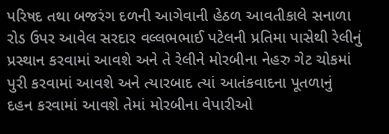પરિષદ તથા બજરંગ દળની આગેવાની હેઠળ આવતીકાલે સનાળા રોડ ઉપર આવેલ સરદાર વલ્લભભાઈ પટેલની પ્રતિમા પાસેથી રેલીનું પ્રસ્થાન કરવામાં આવશે અને તે રેલીને મોરબીના નેહરુ ગેટ ચોકમાં પુરી કરવામાં આવશે અને ત્યારબાદ ત્યાં આતંકવાદના પૂતળાનું દહન કરવામાં આવશે તેમાં મોરબીના વેપારીઓ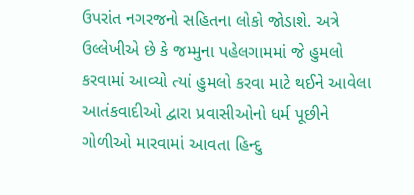ઉપરાંત નગરજનો સહિતના લોકો જોડાશે. અત્રે ઉલ્લેખીએ છે કે જમ્મુના પહેલગામમાં જે હુમલો કરવામાં આવ્યો ત્યાં હુમલો કરવા માટે થઈને આવેલા આતંકવાદીઓ દ્વારા પ્રવાસીઓનો ધર્મ પૂછીને ગોળીઓ મારવામાં આવતા હિન્દુ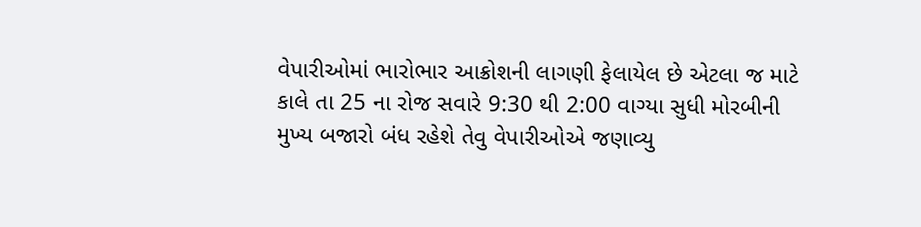વેપારીઓમાં ભારોભાર આક્રોશની લાગણી ફેલાયેલ છે એટલા જ માટે કાલે તા 25 ના રોજ સવારે 9:30 થી 2:00 વાગ્યા સુધી મોરબીની મુખ્ય બજારો બંધ રહેશે તેવુ વેપારીઓએ જણાવ્યુ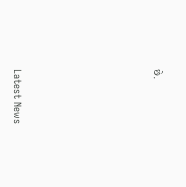છે.






Latest News